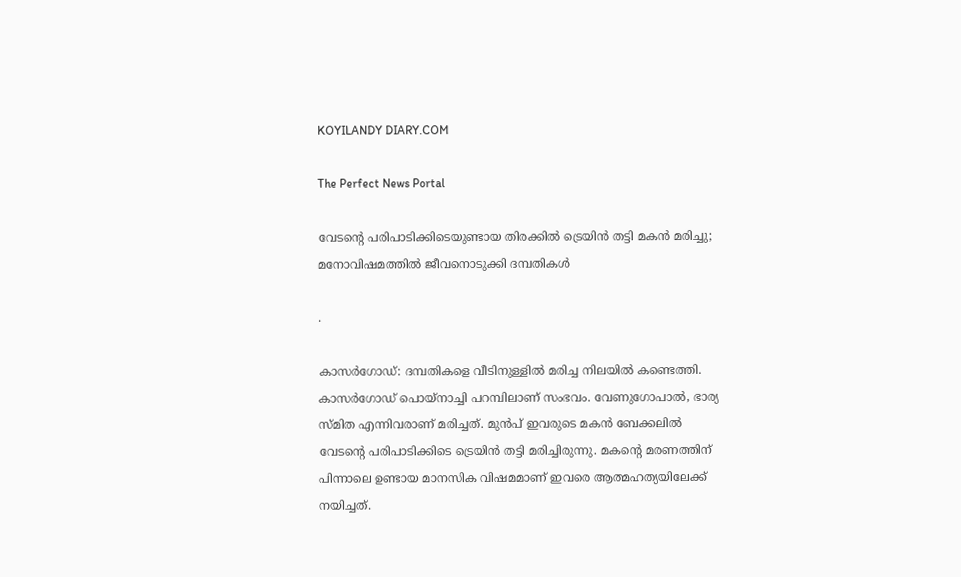KOYILANDY DIARY.COM

The Perfect News Portal

വേടന്‍റെ പരിപാടിക്കിടെയുണ്ടായ തിരക്കിൽ ട്രെയിൻ തട്ടി മകൻ മരിച്ചു; മനോവിഷമത്തിൽ ജീവനൊടുക്കി ദമ്പതികൾ

.

കാസര്‍ഗോഡ്: ദമ്പതികളെ വീടിനുള്ളില്‍ മരിച്ച നിലയില്‍ കണ്ടെത്തി. കാസര്‍ഗോഡ് പൊയ്‌നാച്ചി പറമ്പിലാണ് സംഭവം. വേണുഗോപാല്‍, ഭാര്യ സ്മിത എന്നിവരാണ് മരിച്ചത്. മുന്‍പ് ഇവരുടെ മകന്‍ ബേക്കലില്‍ വേടന്റെ പരിപാടിക്കിടെ ട്രെയിന്‍ തട്ടി മരിച്ചിരുന്നു. മകന്റെ മരണത്തിന് പിന്നാലെ ഉണ്ടായ മാനസിക വിഷമമാണ് ഇവരെ ആത്മഹത്യയിലേക്ക് നയിച്ചത്.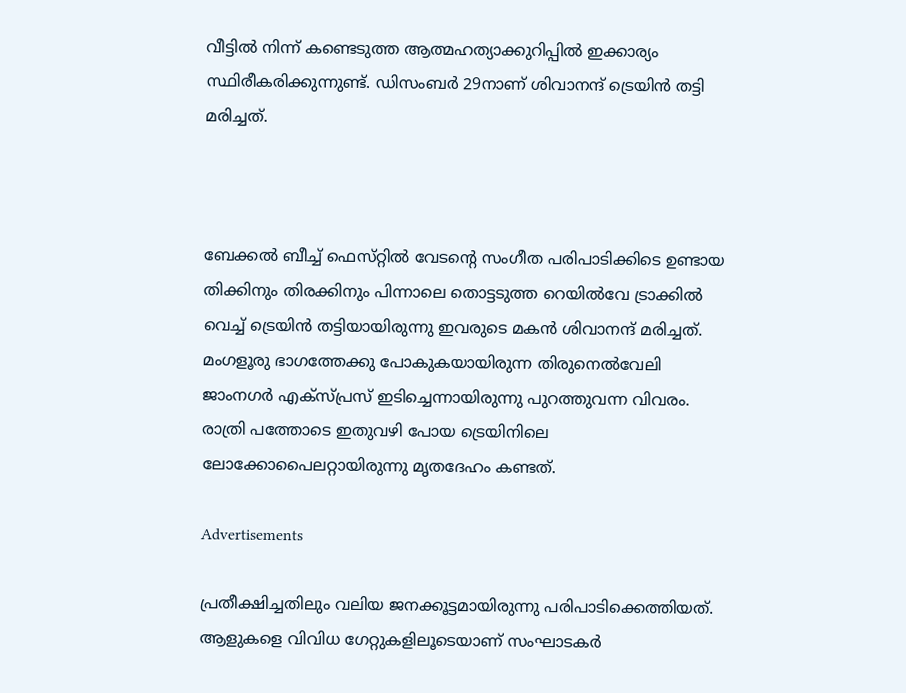വീട്ടില്‍ നിന്ന് കണ്ടെടുത്ത ആത്മഹത്യാക്കുറിപ്പില്‍ ഇക്കാര്യം സ്ഥിരീകരിക്കുന്നുണ്ട്. ഡിസംബര്‍ 29നാണ് ശിവാനന്ദ് ട്രെയിന്‍ തട്ടി മരിച്ചത്.



ബേക്കൽ ബീച്ച് ഫെസ്‌റ്റിൽ വേടന്റെ സംഗീത പരിപാടിക്കിടെ ഉണ്ടായ തിക്കിനും തിരക്കിനും പിന്നാലെ തൊട്ടടുത്ത റെയിൽവേ ട്രാക്കിൽ വെച്ച് ട്രെയിൻ തട്ടിയായിരുന്നു ഇവരുടെ മകൻ ശിവാനന്ദ് മരിച്ചത്. മംഗളൂരു ഭാഗത്തേക്കു പോകുകയായിരുന്ന തിരുനെൽവേലി ജാംനഗർ എക്സ്പ്രസ് ഇടിച്ചെന്നായിരുന്നു പുറത്തുവന്ന വിവരം. രാത്രി പത്തോടെ ഇതുവഴി പോയ ട്രെയിനിലെ ലോക്കോപൈലറ്റായിരുന്നു മൃതദേഹം കണ്ടത്.

Advertisements

പ്രതീക്ഷിച്ചതിലും വലിയ ജനക്കൂട്ടമായിരുന്നു പരിപാടിക്കെത്തിയത്. ആളുകളെ വിവിധ ഗേറ്റുകളിലൂടെയാണ് സംഘാടകർ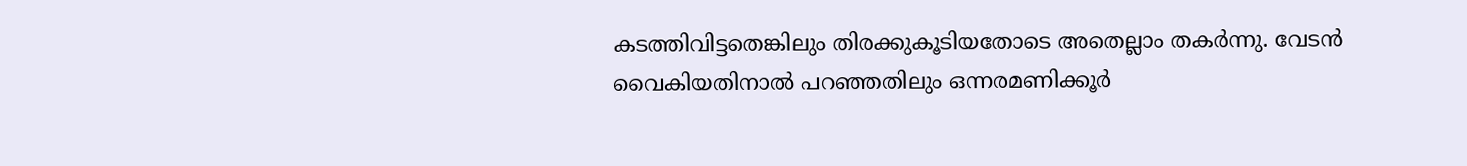കടത്തിവിട്ടതെങ്കിലും തിരക്കുകൂടിയതോടെ അതെല്ലാം തകർന്നു. വേടൻ വൈകിയതിനാൽ പറഞ്ഞതിലും ഒന്നരമണിക്കൂർ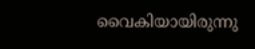വൈകിയായിരുന്നു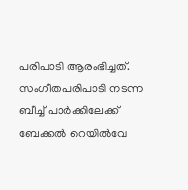പരിപാടി ആരംഭിച്ചത്. സംഗീതപരിപാടി നടന്ന ബീച്ച് പാർക്കിലേക്ക് ബേക്കൽ റെയിൽവേ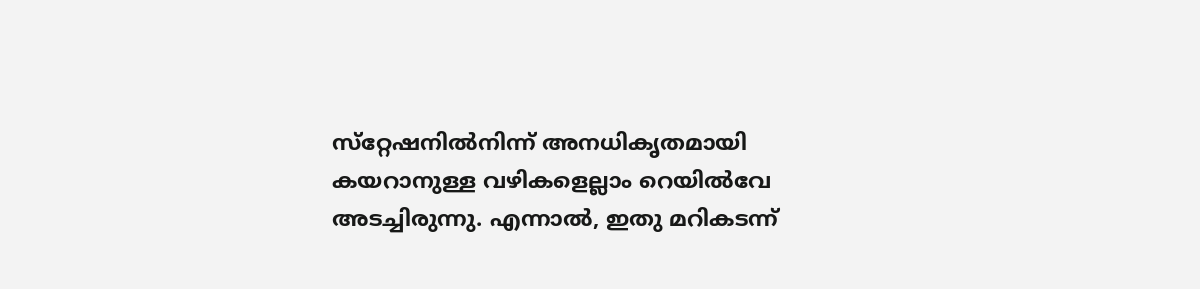സ്‌റ്റേഷനിൽനിന്ന് അനധികൃതമായി കയറാനുള്ള വഴികളെല്ലാം റെയിൽവേ അടച്ചിരുന്നു. എന്നാൽ, ഇതു മറികടന്ന്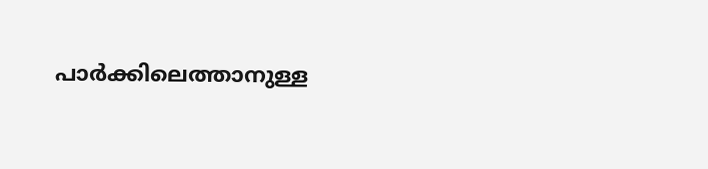പാർക്കിലെത്താനുള്ള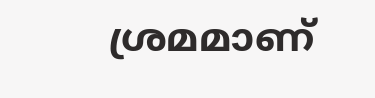ശ്രമമാണ്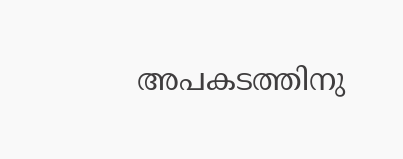അപകടത്തിനു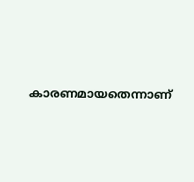കാരണമായതെന്നാണ്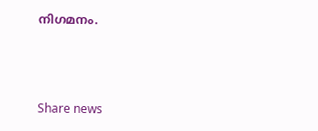നിഗമനം.



Share news